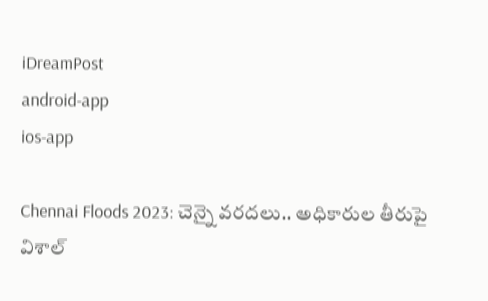iDreamPost
android-app
ios-app

Chennai Floods 2023: చెన్నై వరదలు.. అధికారుల తీరుపై విశాల్‌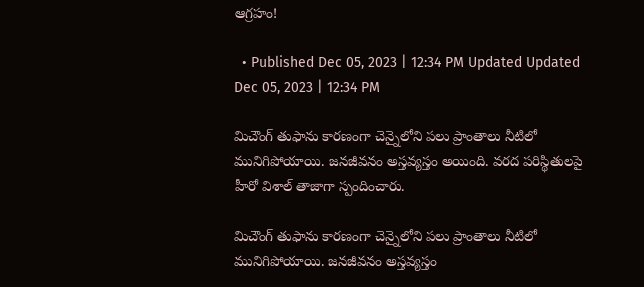ఆగ్రహం!

  • Published Dec 05, 2023 | 12:34 PM Updated Updated Dec 05, 2023 | 12:34 PM

మిచౌంగ్‌ తుఫాను కారణంగా చెన్నైలోని పలు ప్రాంతాలు నీటిలో మునిగిపోయాయి. జనజీవనం అస్తవ్యస్తం అయింది. వరద పరిస్థితులపై హీరో విశాల్‌ తాజాగా స్పందించారు.

మిచౌంగ్‌ తుఫాను కారణంగా చెన్నైలోని పలు ప్రాంతాలు నీటిలో మునిగిపోయాయి. జనజీవనం అస్తవ్యస్తం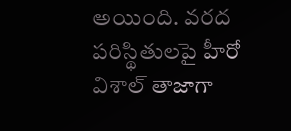అయింది. వరద పరిస్థితులపై హీరో విశాల్‌ తాజాగా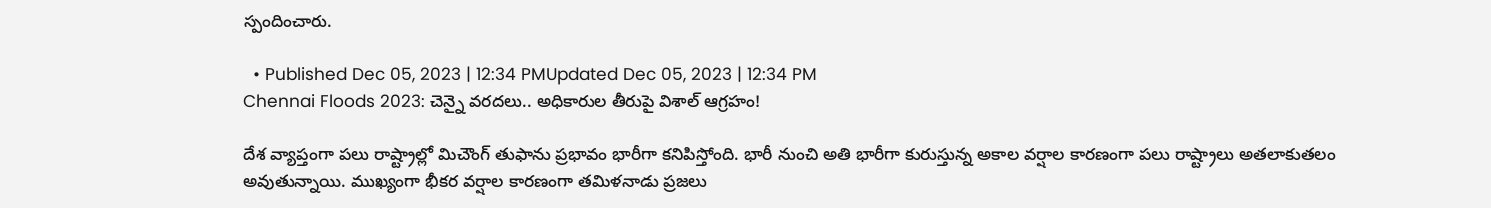స్పందించారు.

  • Published Dec 05, 2023 | 12:34 PMUpdated Dec 05, 2023 | 12:34 PM
Chennai Floods 2023: చెన్నై వరదలు.. అధికారుల తీరుపై విశాల్‌ ఆగ్రహం!

దేశ వ్యాప్తంగా పలు రాష్ట్రాల్లో మిచౌంగ్‌ తుఫాను ప్రభావం భారీగా కనిపిస్తోంది. భారీ నుంచి అతి భారీగా కురుస్తున్న అకాల వర్షాల కారణంగా పలు రాష్ట్రాలు అతలాకుతలం అవుతున్నాయి. ముఖ్యంగా భీకర వర్షాల కారణంగా తమిళనాడు ప్రజలు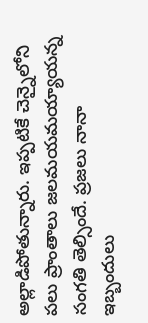అల్లాడిపోతున్నారు. ఇప్పటికే చెన్నైలోని పలు ప్రాంతాలు జలమయమయ్యాయన్న సంగతి తెల్సిందే. ప్రజలు నానా ఇబ్బందులు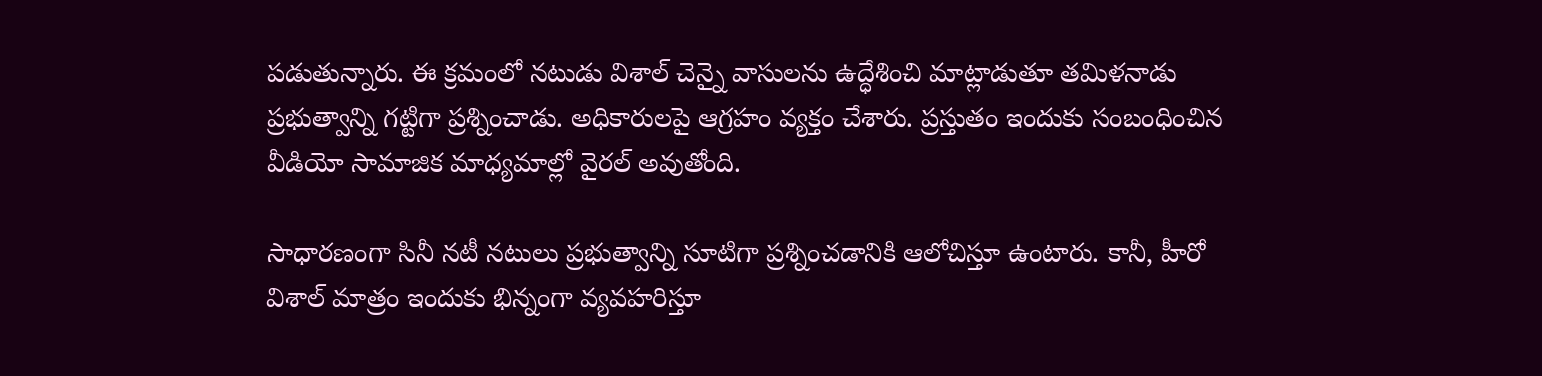పడుతున్నారు. ఈ క్రమంలో నటుడు విశాల్ చెన్నై వాసులను ఉద్ధేశించి మాట్లాడుతూ తమిళనాడు ప్రభుత్వాన్ని గట్టిగా ప్రశ్నించాడు. అధికారులపై ఆగ్రహం వ్యక్తం చేశారు. ప్రస్తుతం ఇందుకు సంబంధించిన వీడియో సామాజిక మాధ్యమాల్లో వైరల్ అవుతోంది.

సాధారణంగా సినీ నటీ నటులు ప్రభుత్వాన్ని సూటిగా ప్రశ్నించడానికి ఆలోచిస్తూ ఉంటారు. కానీ, హీరో విశాల్ మాత్రం ఇందుకు భిన్నంగా వ్యవహరిస్తూ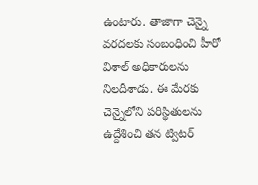ఉంటారు. తాజాగా చెన్నై వరదలకు సంబంధించి హీరో విశాల్ అధికారులను నిలదీశాడు. ఈ మేరకు చెన్నైలోని పరిస్థితులను ఉద్దేశించి తన ట్విటర్‌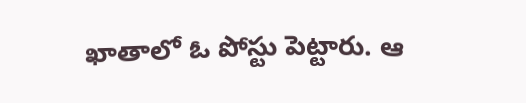ఖాతాలో ఓ పోస్టు పెట్టారు. ఆ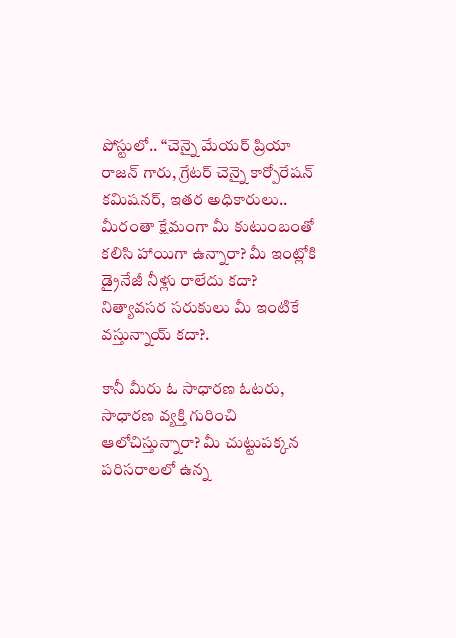పోస్టులో.. “చెన్నై మేయర్ ప్రియా రాజన్ గారు, గ్రేటర్ చెన్నై కార్పోరేషన్ కమిషనర్, ఇతర అధికారులు.. మీరంతా క్షేమంగా మీ కుటుంబంతో కలిసి హాయిగా ఉన్నారా? మీ ఇంట్లోకి డ్రైనేజీ నీళ్లు రాలేదు కదా? నిత్యావసర సరుకులు మీ ఇంటికే వస్తున్నాయ్ కదా?.

కానీ మీరు ఓ సాధారణ ఓటరు, సాధారణ వ్యక్తి గురించి ఆలోచిస్తున్నారా? మీ చుట్టుపక్కన పరిసరాలలో ఉన్న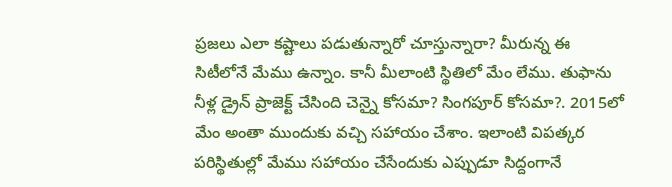ప్రజలు ఎలా కష్టాలు పడుతున్నారో చూస్తున్నారా? మీరున్న ఈ సిటీలోనే మేము ఉన్నాం. కానీ మీలాంటి స్థితిలో మేం లేము. తుఫాను నీళ్ల డ్రైన్ ప్రాజెక్ట్ చేసింది చెన్నై కోసమా? సింగపూర్ కోసమా?. 2015లో మేం అంతా ముందుకు వచ్చి సహాయం చేశాం. ఇలాంటి విపత్కర పరిస్థితుల్లో మేము సహాయం చేసేందుకు ఎప్పుడూ సిద్దంగానే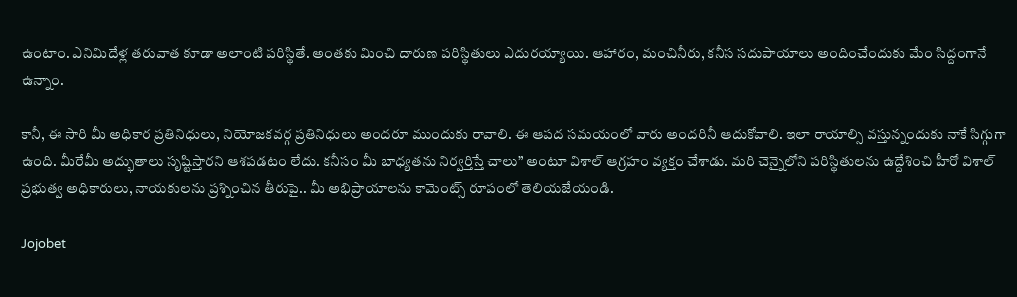ఉంటాం. ఎనిమిదేళ్ల తరువాత కూడా అలాంటి పరిస్థితే. అంతకు మించి దారుణ పరిస్థితులు ఎదురయ్యాయి. ఆహారం, మంచినీరు, కనీస సదుపాయాలు అందించేందుకు మేం సిద్దంగానే ఉన్నాం.

కానీ, ఈ సారి మీ అధికార ప్రతినిధులు, నియోజకవర్గ ప్రతినిధులు అందరూ ముందుకు రావాలి. ఈ ఆపద సమయంలో వారు అందరినీ ఆదుకోవాలి. ఇలా రాయాల్సి వస్తున్నందుకు నాకే సిగ్గుగా ఉంది. మీరేమీ అద్భుతాలు సృష్టిస్తారని ఆశపడటం లేదు. కనీసం మీ బాధ్యతను నిర్వర్తిస్తే చాలు” అంటూ విశాల్ ఆగ్రహం వ్యక్తం చేశాడు. మరి చెన్నైలోని పరిస్థితులను ఉద్దేశించి హీరో విశాల్ ప్రభుత్వ అధికారులు, నాయకులను ప్రశ్నించిన తీరుపై.. మీ అభిప్రాయాలను కామెంట్స్ రూపంలో తెలియజేయండి.

Jojobet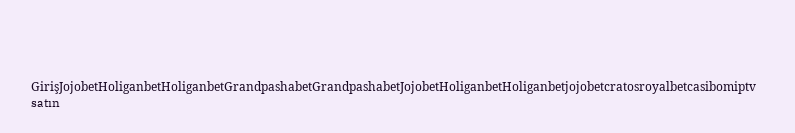GirişJojobetHoliganbetHoliganbetGrandpashabetGrandpashabetJojobetHoliganbetHoliganbetjojobetcratosroyalbetcasibomiptv satın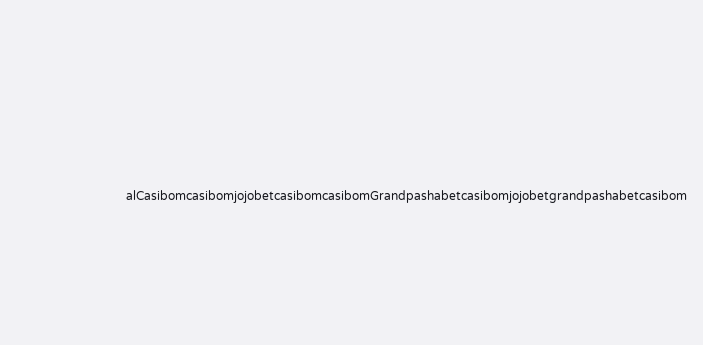alCasibomcasibomjojobetcasibomcasibomGrandpashabetcasibomjojobetgrandpashabetcasibom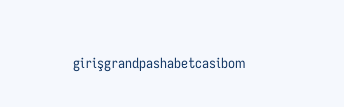girişgrandpashabetcasibom